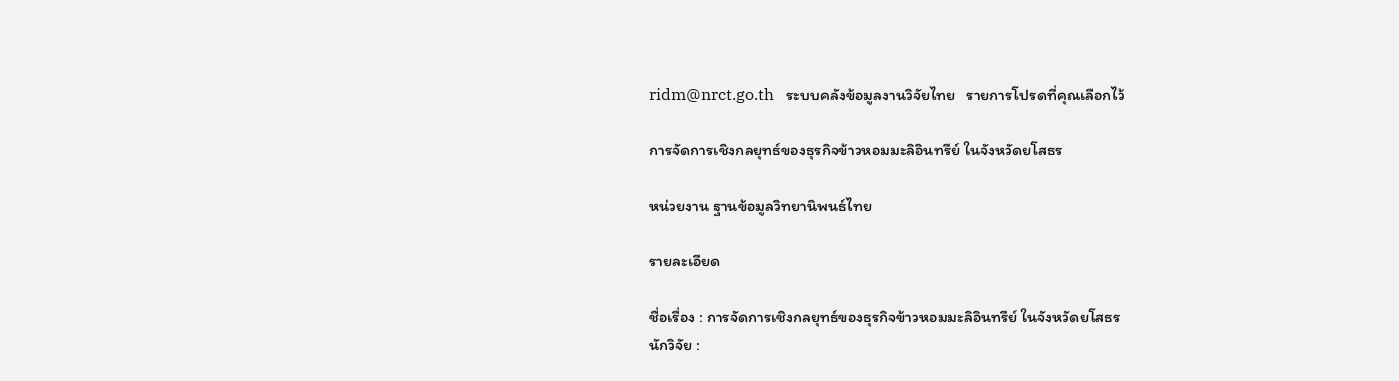ridm@nrct.go.th   ระบบคลังข้อมูลงานวิจัยไทย   รายการโปรดที่คุณเลือกไว้

การจัดการเชิงกลยุทธ์ของธุรกิจข้าวหอมมะลิอินทรีย์ ในจังหวัดยโสธร

หน่วยงาน ฐานข้อมูลวิทยานิพนธ์ไทย

รายละเอียด

ชื่อเรื่อง : การจัดการเชิงกลยุทธ์ของธุรกิจข้าวหอมมะลิอินทรีย์ ในจังหวัดยโสธร
นักวิจัย :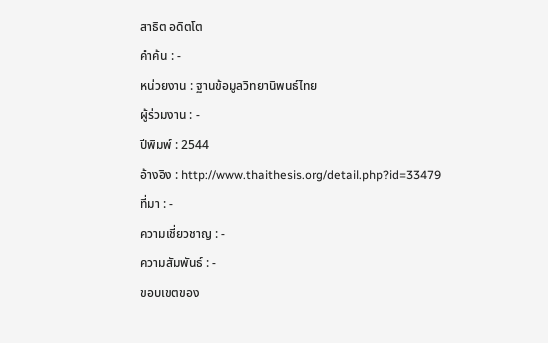สาธิต อดิตโต
คำค้น : -
หน่วยงาน : ฐานข้อมูลวิทยานิพนธ์ไทย
ผู้ร่วมงาน : -
ปีพิมพ์ : 2544
อ้างอิง : http://www.thaithesis.org/detail.php?id=33479
ที่มา : -
ความเชี่ยวชาญ : -
ความสัมพันธ์ : -
ขอบเขตของ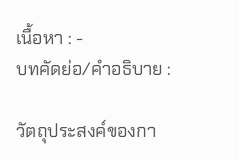เนื้อหา : -
บทคัดย่อ/คำอธิบาย :

วัตถุประสงค์ของกา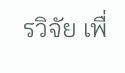รวิจัย เพื่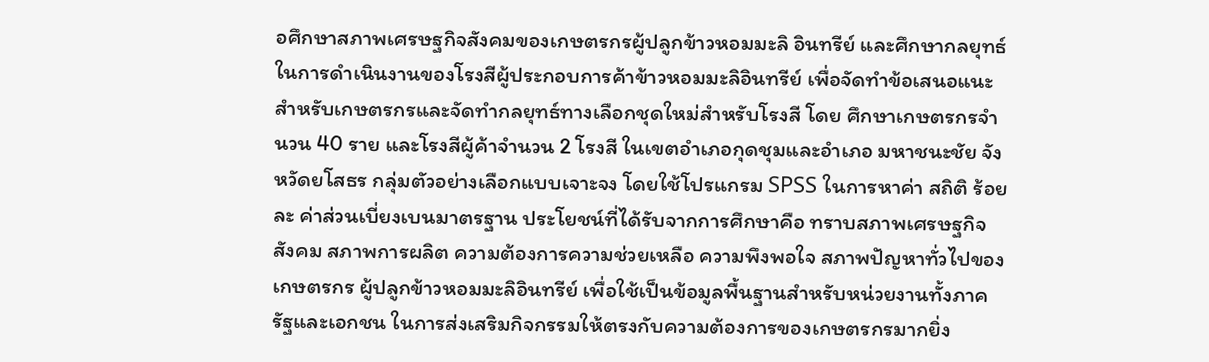อศึกษาสภาพเศรษฐกิจสังคมของเกษตรกรผู้ปลูกข้าวหอมมะลิ อินทรีย์ และศึกษากลยุทธ์ในการดำเนินงานของโรงสีผู้ประกอบการค้าข้าวหอมมะลิอินทรีย์ เพื่อจัดทำข้อเสนอแนะสำหรับเกษตรกรและจัดทำกลยุทธ์ทางเลือกชุดใหม่สำหรับโรงสี โดย ศึกษาเกษตรกรจำนวน 40 ราย และโรงสีผู้ค้าจำนวน 2 โรงสี ในเขตอำเภอกุดชุมและอำเภอ มหาชนะชัย จังหวัดยโสธร กลุ่มตัวอย่างเลือกแบบเจาะจง โดยใช้โปรแกรม SPSS ในการหาค่า สถิติ ร้อยละ ค่าส่วนเบี่ยงเบนมาตรฐาน ประโยชน์ที่ได้รับจากการศึกษาคือ ทราบสภาพเศรษฐกิจ สังคม สภาพการผลิต ความต้องการความช่วยเหลือ ความพึงพอใจ สภาพปัญหาทั่วไปของเกษตรกร ผู้ปลูกข้าวหอมมะลิอินทรีย์ เพื่อใช้เป็นข้อมูลพื้นฐานสำหรับหน่วยงานทั้งภาครัฐและเอกชน ในการส่งเสริมกิจกรรมให้ตรงกับความต้องการของเกษตรกรมากยิ่ง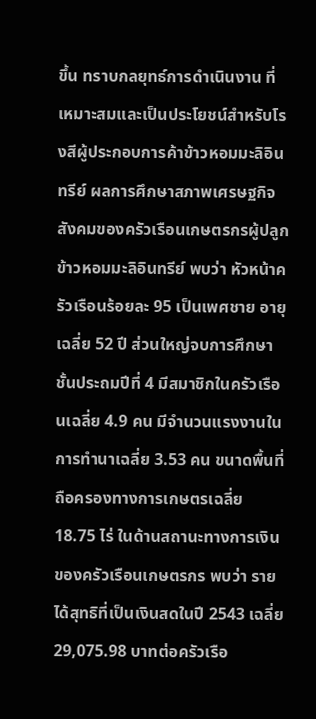ขึ้น ทราบกลยุทธ์การดำเนินงาน ที่เหมาะสมและเป็นประโยชน์สำหรับโรงสีผู้ประกอบการค้าข้าวหอมมะลิอินทรีย์ ผลการศึกษาสภาพเศรษฐกิจสังคมของครัวเรือนเกษตรกรผู้ปลูกข้าวหอมมะลิอินทรีย์ พบว่า หัวหน้าครัวเรือนร้อยละ 95 เป็นเพศชาย อายุเฉลี่ย 52 ปี ส่วนใหญ่จบการศึกษาชั้นประถมปีที่ 4 มีสมาชิกในครัวเรือนเฉลี่ย 4.9 คน มีจำนวนแรงงานในการทำนาเฉลี่ย 3.53 คน ขนาดพื้นที่ ถือครองทางการเกษตรเฉลี่ย 18.75 ไร่ ในด้านสถานะทางการเงินของครัวเรือนเกษตรกร พบว่า รายได้สุทธิที่เป็นเงินสดในปี 2543 เฉลี่ย 29,075.98 บาทต่อครัวเรือ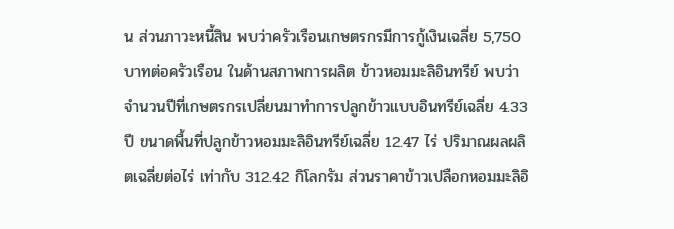น ส่วนภาวะหนี้สิน พบว่าครัวเรือนเกษตรกรมีการกู้เงินเฉลี่ย 5,750 บาทต่อครัวเรือน ในด้านสภาพการผลิต ข้าวหอมมะลิอินทรีย์ พบว่า จำนวนปีที่เกษตรกรเปลี่ยนมาทำการปลูกข้าวแบบอินทรีย์เฉลี่ย 4.33 ปี ขนาดพื้นที่ปลูกข้าวหอมมะลิอินทรีย์เฉลี่ย 12.47 ไร่ ปริมาณผลผลิตเฉลี่ยต่อไร่ เท่ากับ 312.42 กิโลกรัม ส่วนราคาข้าวเปลือกหอมมะลิอิ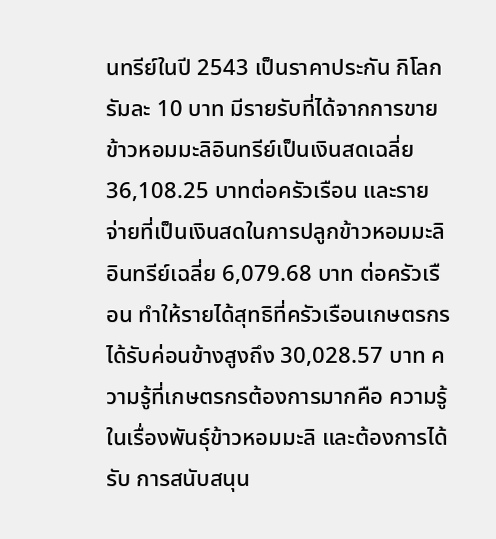นทรีย์ในปี 2543 เป็นราคาประกัน กิโลกรัมละ 10 บาท มีรายรับที่ได้จากการขายข้าวหอมมะลิอินทรีย์เป็นเงินสดเฉลี่ย 36,108.25 บาทต่อครัวเรือน และรายจ่ายที่เป็นเงินสดในการปลูกข้าวหอมมะลิอินทรีย์เฉลี่ย 6,079.68 บาท ต่อครัวเรือน ทำให้รายได้สุทธิที่ครัวเรือนเกษตรกรได้รับค่อนข้างสูงถึง 30,028.57 บาท ความรู้ที่เกษตรกรต้องการมากคือ ความรู้ในเรื่องพันธุ์ข้าวหอมมะลิ และต้องการได้รับ การสนับสนุน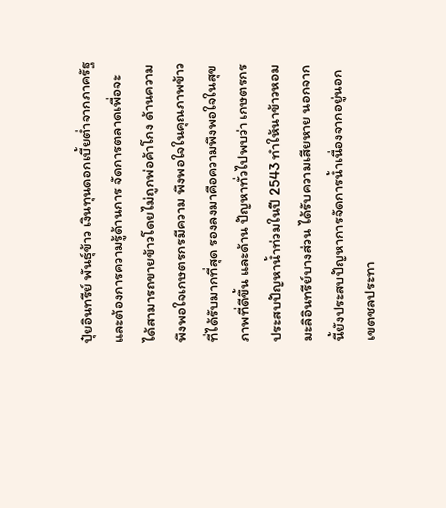ปุ๋ยอินทรีย์ พันธุ์ข้าว เงินทุนดอกเบี้ยต่ำจากภาครัฐ และต้องการความรู้ด้านการ จัดการตลาดเพื่อจะได้สามารถขายข้าวโดยไม่ถูกพ่อค้าโกง ด้านความพึงพอใจเกษตรกรมีความ พึงพอใจในคุณภาพข้าวที่ได้รับมากที่สุด รองลงมาคือความพึงพอใจในสุขภาพที่ดีขึ้น และด้าน ปัญหาทั่วไปพบว่า เกษตรกรประสบปัญหาน้ำท่วมในปี 2543 ทำให้นาข้าวหอมมะลิอินทรีย์บางส่วน ได้รับความเสียหาย นอกจากนี้ยังประสบปัญหาการจัดการน้ำเนื่องจากอยู่นอกเขตชลประทา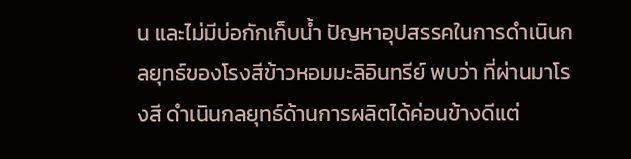น และไม่มีบ่อกักเก็บน้ำ ปัญหาอุปสรรคในการดำเนินกลยุทธ์ของโรงสีข้าวหอมมะลิอินทรีย์ พบว่า ที่ผ่านมาโรงสี ดำเนินกลยุทธ์ด้านการผลิตได้ค่อนข้างดีแต่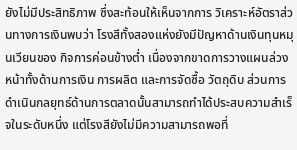ยังไม่มีประสิทธิภาพ ซึ่งสะท้อนให้เห็นจากการ วิเคราะห์อัตราส่วนทางการเงินพบว่า โรงสีทั้งสองแห่งยังมีปัญหาด้านเงินทุนหมุนเวียนของ กิจการค่อนข้างต่ำ เนื่องจากขาดการวางแผนล่วงหน้าทั้งด้านการเงิน การผลิต และการจัดซื้อ วัตถุดิบ ส่วนการดำเนินกลยุทธ์ด้านการตลาดนั้นสามารถทำได้ประสบความสำเร็จในระดับหนึ่ง แต่โรงสียังไม่มีความสามารถพอที่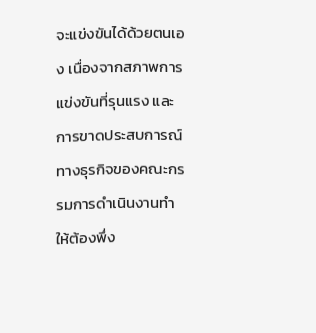จะแข่งขันได้ด้วยตนเอง เนื่องจากสภาพการแข่งขันที่รุนแรง และการขาดประสบการณ์ทางธุรกิจของคณะกรรมการดำเนินงานทำให้ต้องพึ่ง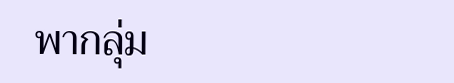พากลุ่ม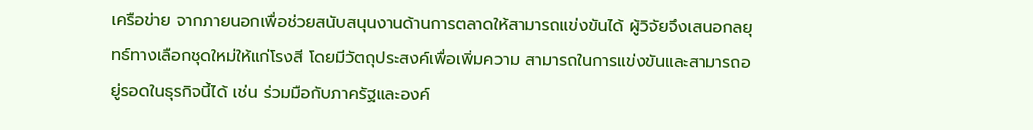เครือข่าย จากภายนอกเพื่อช่วยสนับสนุนงานด้านการตลาดให้สามารถแข่งขันได้ ผู้วิจัยจึงเสนอกลยุทธ์ทางเลือกชุดใหม่ให้แก่โรงสี โดยมีวัตถุประสงค์เพื่อเพิ่มความ สามารถในการแข่งขันและสามารถอยู่รอดในธุรกิจนี้ได้ เช่น ร่วมมือกับภาครัฐและองค์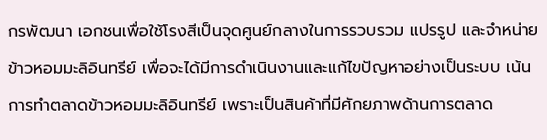กรพัฒนา เอกชนเพื่อใช้โรงสีเป็นจุดศูนย์กลางในการรวบรวม แปรรูป และจำหน่ายข้าวหอมมะลิอินทรีย์ เพื่อจะได้มีการดำเนินงานและแก้ไขปัญหาอย่างเป็นระบบ เน้นการทำตลาดข้าวหอมมะลิอินทรีย์ เพราะเป็นสินค้าที่มีศักยภาพด้านการตลาด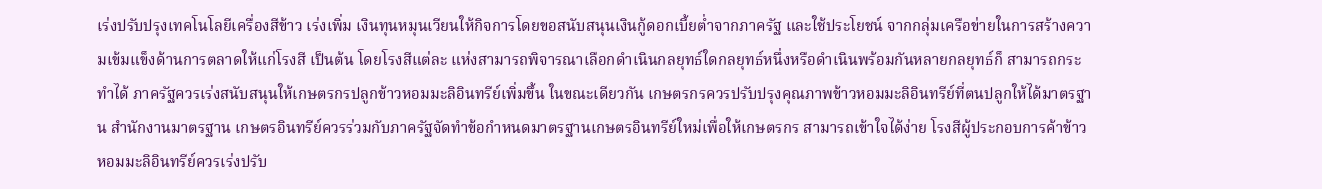เร่งปรับปรุงเทคโนโลยีเครื่องสีข้าว เร่งเพิ่ม เงินทุนหมุนเวียนให้กิจการโดยขอสนับสนุนเงินกู้ดอกเบี้ยต่ำจากภาครัฐ และใช้ประโยชน์ จากกลุ่มเครือข่ายในการสร้างความเข้มแข็งด้านการตลาดให้แก่โรงสี เป็นต้น โดยโรงสีแต่ละ แห่งสามารถพิจารณาเลือกดำเนินกลยุทธ์ใดกลยุทธ์หนึ่งหรือดำเนินพร้อมกันหลายกลยุทธ์ก็ สามารถกระทำได้ ภาครัฐควรเร่งสนับสนุนให้เกษตรกรปลูกข้าวหอมมะลิอินทรีย์เพิ่มขึ้น ในขณะเดียวกัน เกษตรกรควรปรับปรุงคุณภาพข้าวหอมมะลิอินทรีย์ที่ตนปลูกให้ได้มาตรฐาน สำนักงานมาตรฐาน เกษตรอินทรีย์ควรร่วมกับภาครัฐจัดทำข้อกำหนดมาตรฐานเกษตรอินทรีย์ใหม่เพื่อให้เกษตรกร สามารถเข้าใจได้ง่าย โรงสีผู้ประกอบการค้าข้าวหอมมะลิอินทรีย์ควรเร่งปรับ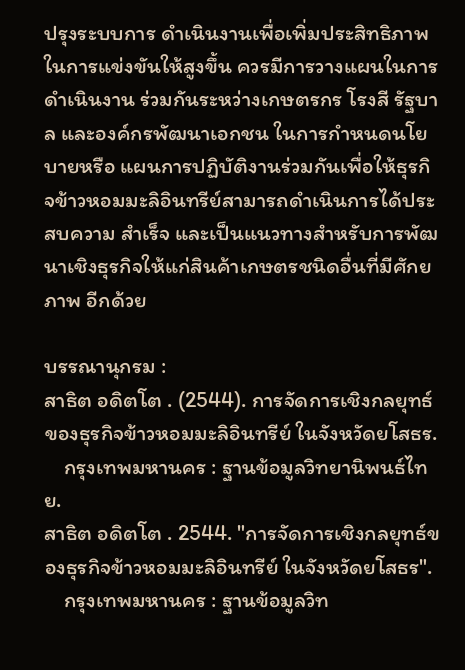ปรุงระบบการ ดำเนินงานเพื่อเพิ่มประสิทธิภาพในการแข่งขันให้สูงขึ้น ควรมีการวางแผนในการดำเนินงาน ร่วมกันระหว่างเกษตรกร โรงสี รัฐบาล และองค์กรพัฒนาเอกชน ในการกำหนดนโยบายหรือ แผนการปฏิบัติงานร่วมกันเพื่อให้ธุรกิจข้าวหอมมะลิอินทรีย์สามารถดำเนินการได้ประสบความ สำเร็จ และเป็นแนวทางสำหรับการพัฒนาเชิงธุรกิจให้แก่สินค้าเกษตรชนิดอื่นที่มีศักยภาพ อีกด้วย

บรรณานุกรม :
สาธิต อดิตโต . (2544). การจัดการเชิงกลยุทธ์ของธุรกิจข้าวหอมมะลิอินทรีย์ ในจังหวัดยโสธร.
    กรุงเทพมหานคร : ฐานข้อมูลวิทยานิพนธ์ไทย.
สาธิต อดิตโต . 2544. "การจัดการเชิงกลยุทธ์ของธุรกิจข้าวหอมมะลิอินทรีย์ ในจังหวัดยโสธร".
    กรุงเทพมหานคร : ฐานข้อมูลวิท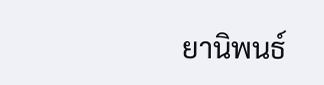ยานิพนธ์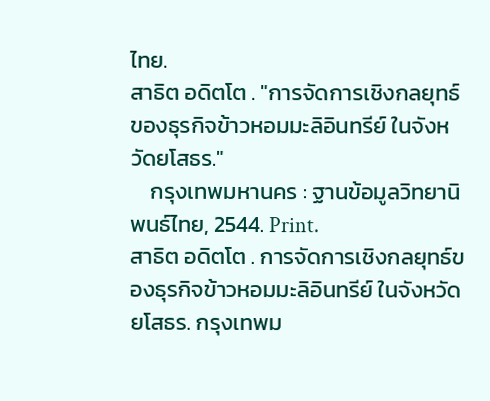ไทย.
สาธิต อดิตโต . "การจัดการเชิงกลยุทธ์ของธุรกิจข้าวหอมมะลิอินทรีย์ ในจังหวัดยโสธร."
    กรุงเทพมหานคร : ฐานข้อมูลวิทยานิพนธ์ไทย, 2544. Print.
สาธิต อดิตโต . การจัดการเชิงกลยุทธ์ของธุรกิจข้าวหอมมะลิอินทรีย์ ในจังหวัดยโสธร. กรุงเทพม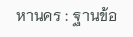หานคร : ฐานข้อ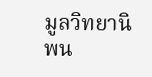มูลวิทยานิพน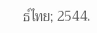ธ์ไทย; 2544.